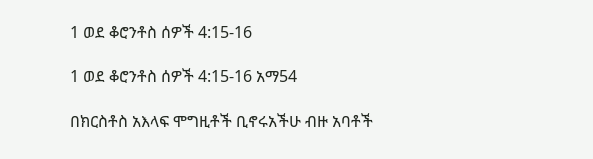1 ወደ ቆሮንቶስ ሰዎች 4:15-16

1 ወደ ቆሮንቶስ ሰዎች 4:15-16 አማ54

በክርስቶስ አእላፍ ሞግዚቶች ቢኖሩአችሁ ብዙ አባቶች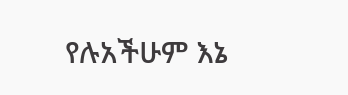የሉአችሁም እኔ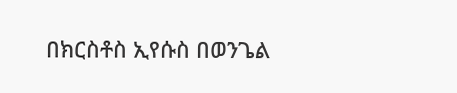በክርስቶስ ኢየሱስ በወንጌል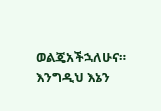ወልጄአችኋለሁና። እንግዲህ እኔን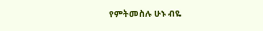የምትመስሉ ሁኑ ብዬ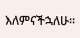እለምናችኋለሁ።